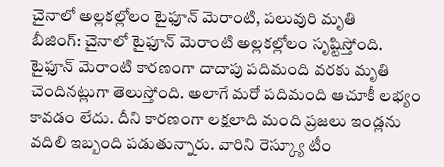చైనాలో అల్లకల్లోలం టైఫూన్ మెరాంటి, పలువురి మృతి
బీజింగ్: చైనాలో టైఫూన్ మెరాంటి అల్లకల్లోలం సృష్టిస్తోంది. టైఫూన్ మెరాంటి కారణంగా దాదాపు పదిమంది వరకు మృతి చెందినట్లుగా తెలుస్తోంది. అలాగే మరో పదిమంది ఆచూకీ లభ్యం కావడం లేదు. దీని కారణంగా లక్షలాది మంది ప్రజలు ఇండ్లను వదిలి ఇబ్బంది పడుతున్నారు. వారిని రెస్క్యూ టీం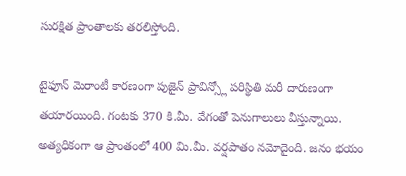సురక్షిత ప్రాంతాలకు తరలిస్తోంది.

టైఫూన్ మెరాంటీ కారణంగా పుజైన్ ప్రావిన్స్లో పరిస్థితి మరీ దారుణంగా తయారయింది. గంటకు 370 కి.మీ. వేగంతో పెనుగాలులు వీస్తున్నాయి. అత్యధికంగా ఆ ప్రాంతంలో 400 మి.మీ. వర్షపాతం నమోదైంది. జనం భయం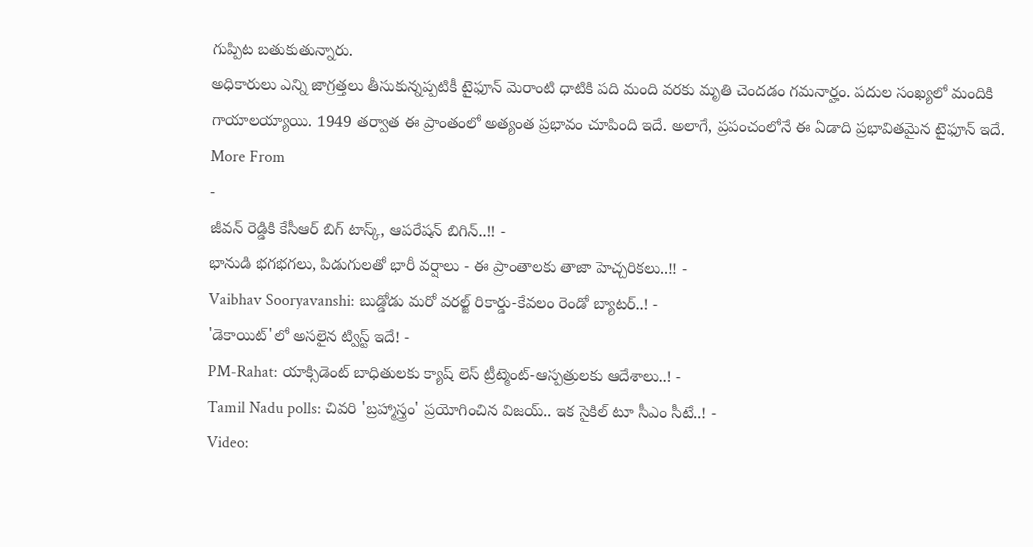గుప్పిట బతుకుతున్నారు.
అధికారులు ఎన్ని జాగ్రత్తలు తీసుకున్నప్పటికీ టైఫూన్ మెరాంటి ధాటికి పది మంది వరకు మృతి చెందడం గమనార్హం. పదుల సంఖ్యలో మందికి గాయాలయ్యాయి. 1949 తర్వాత ఈ ప్రాంతంలో అత్యంత ప్రభావం చూపింది ఇదే. అలాగే, ప్రపంచంలోనే ఈ ఏడాది ప్రభావితమైన టైఫూన్ ఇదే.
More From
-
జీవన్ రెడ్డికి కేసీఆర్ బిగ్ టాస్క్, ఆపరేషన్ బిగిన్..!! -
భానుడి భగభగలు, పిడుగులతో భారీ వర్షాలు - ఈ ప్రాంతాలకు తాజా హెచ్చరికలు..!! -
Vaibhav Sooryavanshi: బుడ్డోడు మరో వరల్జ్ రికార్డు-కేవలం రెండో బ్యాటర్..! -
'డెకాయిట్'లో అసలైన ట్విస్ట్ ఇదే! -
PM-Rahat: యాక్సిడెంట్ బాధితులకు క్యాష్ లెస్ ట్రీట్మెంట్-ఆస్పత్రులకు ఆదేశాలు..! -
Tamil Nadu polls: చివరి 'బ్రహ్మాస్త్రం' ప్రయోగించిన విజయ్.. ఇక సైకిల్ టూ సీఎం సీటే..! -
Video: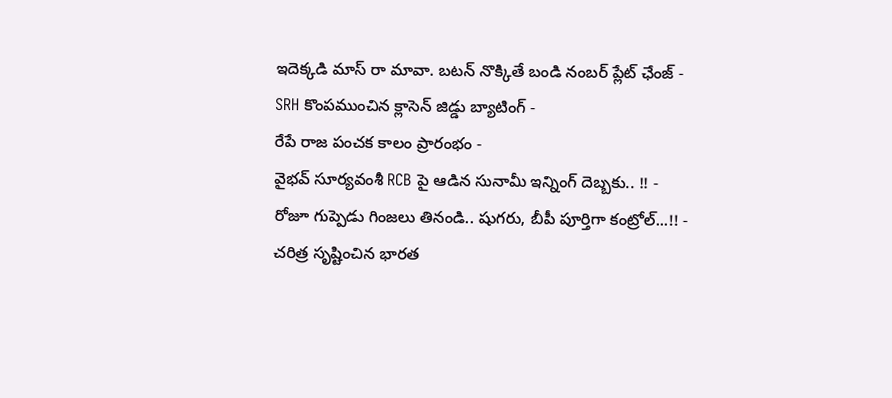ఇదెక్కడి మాస్ రా మావా. బటన్ నొక్కితే బండి నంబర్ ప్లేట్ ఛేంజ్ -
SRH కొంపముంచిన క్లాసెన్ జిడ్డు బ్యాటింగ్ -
రేపే రాజ పంచక కాలం ప్రారంభం -
వైభవ్ సూర్యవంశీ RCB పై ఆడిన సునామీ ఇన్నింగ్ దెబ్బకు.. !! -
రోజూ గుప్పెడు గింజలు తినండి.. షుగరు, బీపీ పూర్తిగా కంట్రోల్...!! -
చరిత్ర సృష్టించిన భారత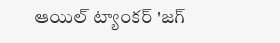ఆయిల్ ట్యాంకర్ 'జగ్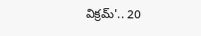విక్రమ్'.. 20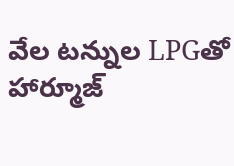వేల టన్నుల LPGతో హార్మూజ్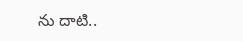ను దాటి..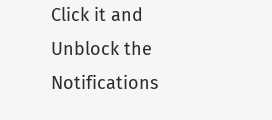Click it and Unblock the Notifications